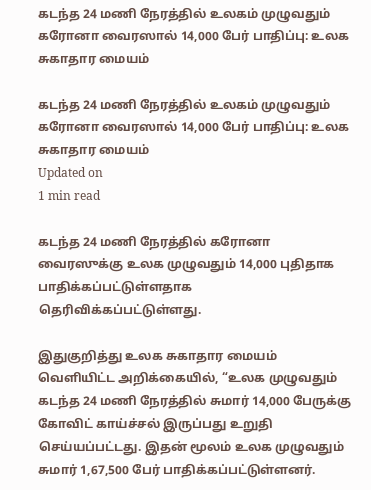கடந்த 24 மணி நேரத்தில் உலகம் முழுவதும் கரோனா வைரஸால் 14,000 பேர் பாதிப்பு: உலக சுகாதார மையம்

கடந்த 24 மணி நேரத்தில் உலகம் முழுவதும் கரோனா வைரஸால் 14,000 பேர் பாதிப்பு: உலக சுகாதார மையம்
Updated on
1 min read

கடந்த 24 மணி நேரத்தில் கரோனா வைரஸுக்கு உலக முழுவதும் 14,000 புதிதாக பாதிக்கப்பட்டுள்ளதாக தெரிவிக்கப்பட்டுள்ளது.

இதுகுறித்து உலக சுகாதார மையம் வெளியிட்ட அறிக்கையில், “உலக முழுவதும் கடந்த 24 மணி நேரத்தில் சுமார் 14,000 பேருக்கு கோவிட் காய்ச்சல் இருப்பது உறுதி செய்யப்பட்டது. இதன் மூலம் உலக முழுவதும் சுமார் 1,67,500 பேர் பாதிக்கப்பட்டுள்ளனர்.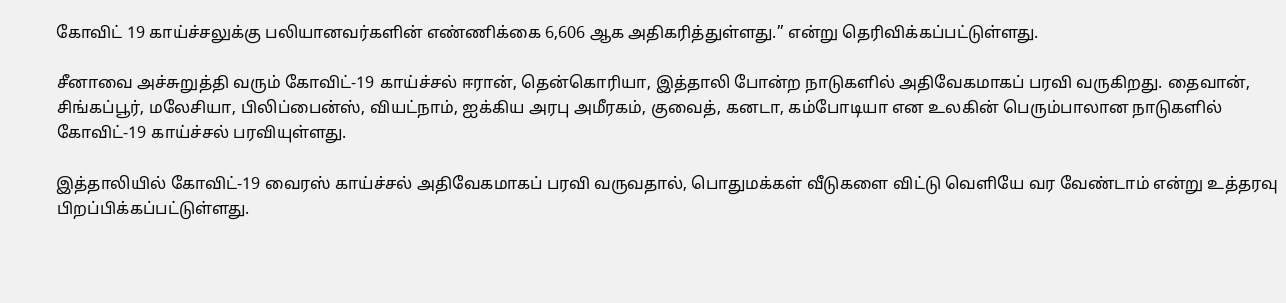கோவிட் 19 காய்ச்சலுக்கு பலியானவர்களின் எண்ணிக்கை 6,606 ஆக அதிகரித்துள்ளது.” என்று தெரிவிக்கப்பட்டுள்ளது.

சீனாவை அச்சுறுத்தி வரும் கோவிட்-19 காய்ச்சல் ஈரான், தென்கொரியா, இத்தாலி போன்ற நாடுகளில் அதிவேகமாகப் பரவி வருகிறது. தைவான், சிங்கப்பூர், மலேசியா, பிலிப்பைன்ஸ், வியட்நாம், ஐக்கிய அரபு அமீரகம், குவைத், கனடா, கம்போடியா என உலகின் பெரும்பாலான நாடுகளில் கோவிட்-19 காய்ச்சல் பரவியுள்ளது.

இத்தாலியில் கோவிட்-19 வைரஸ் காய்ச்சல் அதிவேகமாகப் பரவி வருவதால், பொதுமக்கள் வீடுகளை விட்டு வெளியே வர வேண்டாம் என்று உத்தரவு பிறப்பிக்கப்பட்டுள்ளது.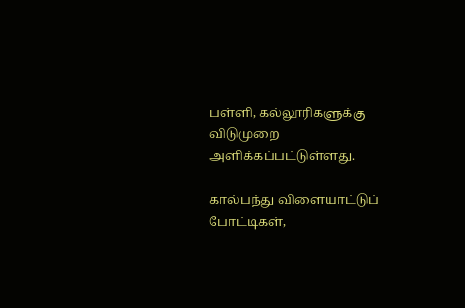பள்ளி, கல்லூரிகளுக்கு விடுமுறை அளிக்கப்பட்டுள்ளது.

கால்பந்து விளையாட்டுப் போட்டிகள்,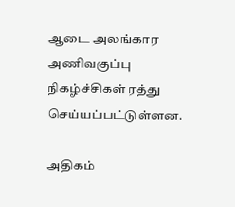ஆடை அலங்கார அணிவகுப்பு நிகழ்ச்சிகள் ரத்து செய்யப்பட்டுள்ளன.

அதிகம்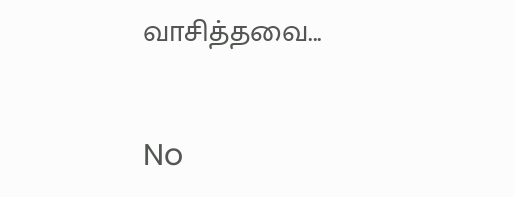வாசித்தவை...

No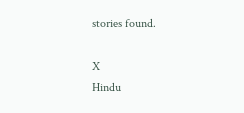stories found.

X
Hindu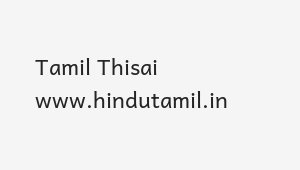Tamil Thisai
www.hindutamil.in